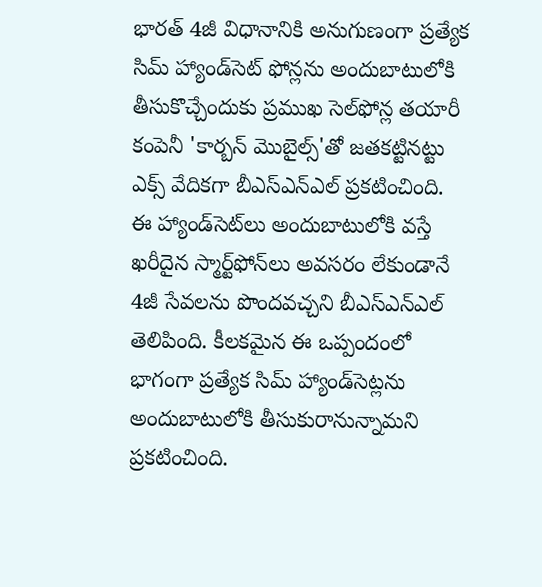భారత్ 4జీ విధానానికి అనుగుణంగా ప్రత్యేక సిమ్ హ్యాండ్‌సెట్‌ ఫోన్లను అందుబాటులోకి తీసుకొచ్చేందుకు ప్రముఖ సెల్‌ఫోన్ల తయారీ కంపెనీ 'కార్బన్ మొబైల్స్'తో జతకట్టినట్టు ఎక్స్ వేదికగా బీఎస్ఎన్‌ఎల్ ప్రకటించింది. ఈ హ్యాండ్‌సెట్‌లు అందుబాటులోకి వస్తే ఖరీదైన స్మార్ట్‌ఫోన్‌లు అవసరం లేకుండానే 4జీ సేవలను పొందవచ్చని బీఎస్ఎన్ఎల్ తెలిపింది. కీలకమైన ఈ ఒప్పందంలో భాగంగా ప్రత్యేక సిమ్ హ్యాండ్‌సెట్లను అందుబాటులోకి తీసుకురానున్నామని ప్రకటించింది.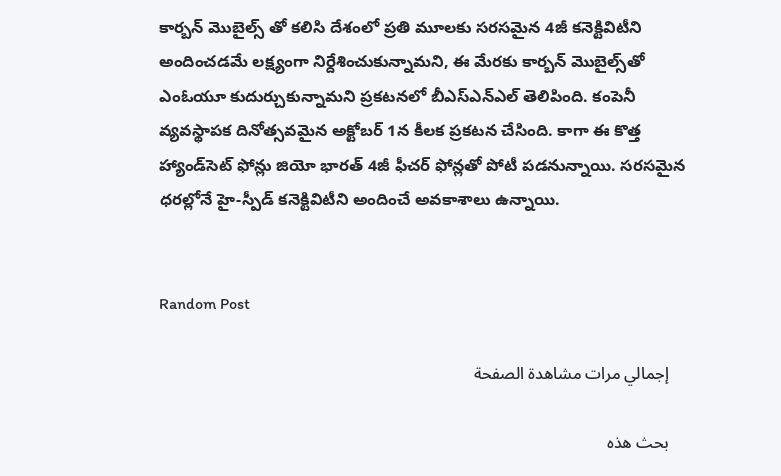కార్బన్ మొబైల్స్ తో కలిసి దేశంలో ప్రతి మూలకు సరసమైన 4జీ కనెక్టివిటీని అందించడమే లక్ష్యంగా నిర్దేశించుకున్నామని, ఈ మేరకు కార్బన్ మొబైల్స్‌తో ఎంఓయూ కుదుర్చుకున్నామని ప్రకటనలో బీఎస్ఎన్ఎల్ తెలిపింది. కంపెనీ వ్యవస్థాపక దినోత్సవమైన అక్టోబర్ 1న కీలక ప్రకటన చేసింది. కాగా ఈ కొత్త హ్యాండ్‌సెట్‌ ఫోన్లు జియో భారత్ 4జీ ఫీచర్ ఫోన్లతో పోటీ పడనున్నాయి. సరసమైన ధరల్లోనే హై-స్పీడ్ కనెక్టివిటీని అందించే అవకాశాలు ఉన్నాయి.


Random Post

    إجمالي مرات مشاهدة الصفحة

    بحث هذه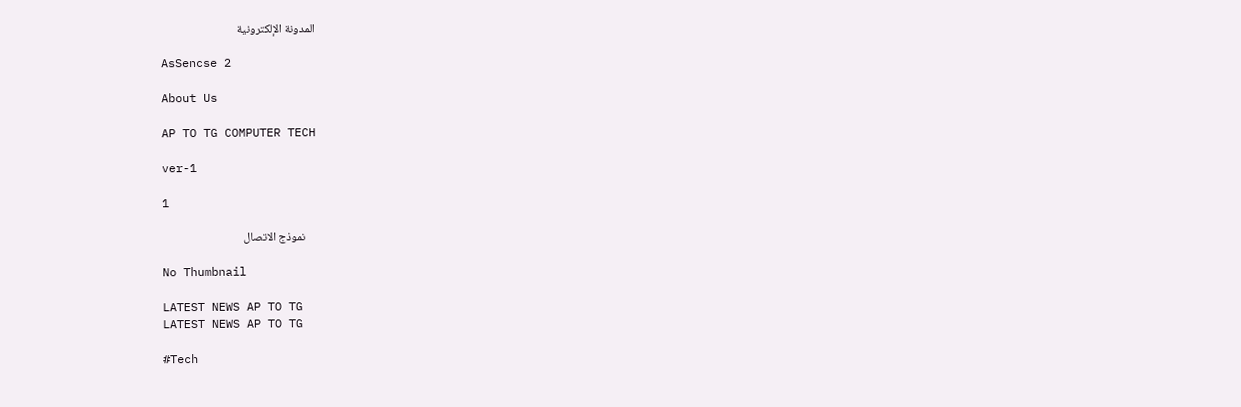المدونة الإلكترونية

    AsSencse 2

    About Us

    AP TO TG COMPUTER TECH

    ver-1

    1

    نموذج الاتصال

    No Thumbnail

    LATEST NEWS AP TO TG
    LATEST NEWS AP TO TG

    #Tech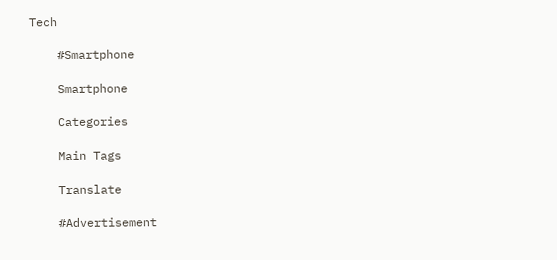Tech

    #Smartphone

    Smartphone

    Categories

    Main Tags

    Translate

    #Advertisement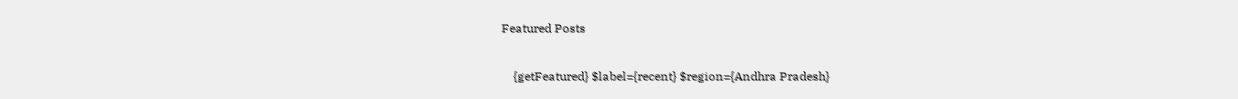Featured Posts

    {getFeatured} $label={recent} $region={Andhra Pradesh}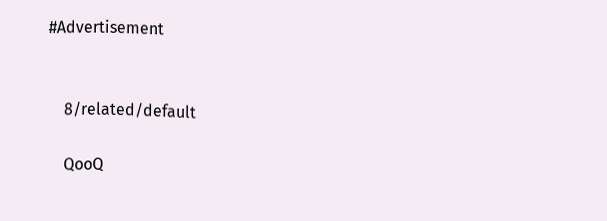#Advertisement


    8/related/default

    QooQ